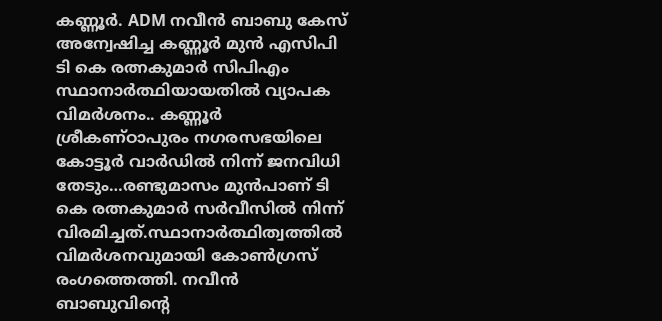കണ്ണൂർ. ADM നവീൻ ബാബു കേസ് അന്വേഷിച്ച കണ്ണൂർ മുൻ എസിപി ടി കെ രത്നകുമാർ സിപിഎം സ്ഥാനാർത്ഥിയായതിൽ വ്യാപക വിമർശനം.. കണ്ണൂർ ശ്രീകണ്ഠാപുരം നഗരസഭയിലെ കോട്ടൂർ വാർഡിൽ നിന്ന് ജനവിധി തേടും…രണ്ടുമാസം മുൻപാണ് ടി കെ രത്നകുമാർ സർവീസിൽ നിന്ന് വിരമിച്ചത്.സ്ഥാനാർത്ഥിത്വത്തിൽ വിമർശനവുമായി കോൺഗ്രസ് രംഗത്തെത്തി. നവീൻ ബാബുവിൻ്റെ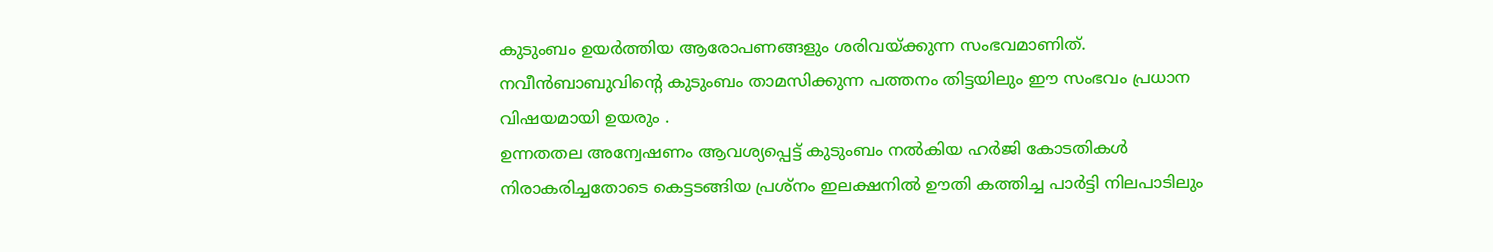കുടുംബം ഉയർത്തിയ ആരോപണങ്ങളും ശരിവയ്ക്കുന്ന സംഭവമാണിത്. നവീൻബാബുവിൻ്റെ കുടുംബം താമസിക്കുന്ന പത്തനം തിട്ടയിലും ഈ സംഭവം പ്രധാന വിഷയമായി ഉയരും .
ഉന്നതതല അന്വേഷണം ആവശ്യപ്പെട്ട് കുടുംബം നൽകിയ ഹർജി കോടതികൾ നിരാകരിച്ചതോടെ കെട്ടടങ്ങിയ പ്രശ്നം ഇലക്ഷനിൽ ഊതി കത്തിച്ച പാർട്ടി നിലപാടിലും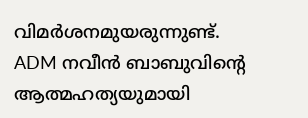വിമർശനമുയരുന്നുണ്ട്.
ADM നവീൻ ബാബുവിന്റെ ആത്മഹത്യയുമായി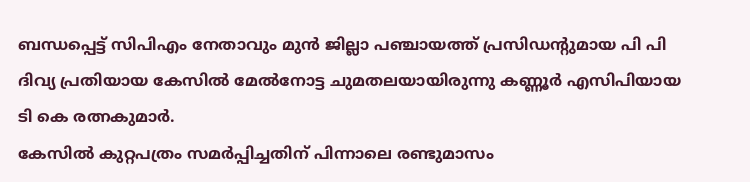ബന്ധപ്പെട്ട് സിപിഎം നേതാവും മുൻ ജില്ലാ പഞ്ചായത്ത് പ്രസിഡന്റുമായ പി പി ദിവ്യ പ്രതിയായ കേസിൽ മേൽനോട്ട ചുമതലയായിരുന്നു കണ്ണൂർ എസിപിയായ ടി കെ രത്നകുമാർ.
കേസിൽ കുറ്റപത്രം സമർപ്പിച്ചതിന് പിന്നാലെ രണ്ടുമാസം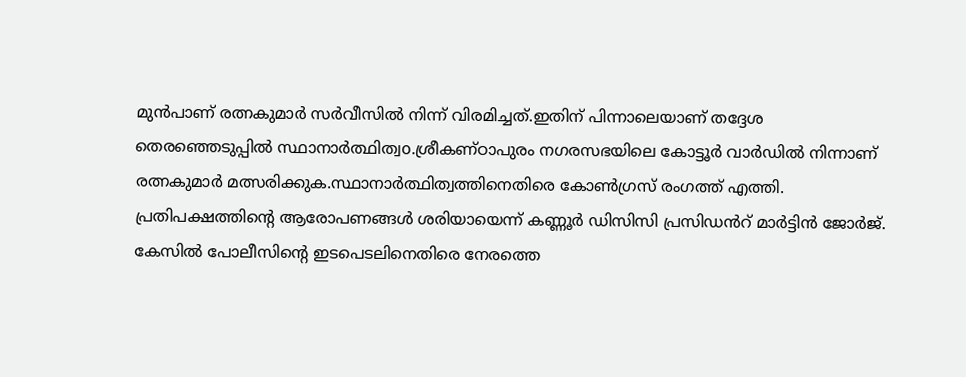മുൻപാണ് രത്നകുമാർ സർവീസിൽ നിന്ന് വിരമിച്ചത്.ഇതിന് പിന്നാലെയാണ് തദ്ദേശ തെരഞ്ഞെടുപ്പിൽ സ്ഥാനാർത്ഥിത്വo.ശ്രീകണ്ഠാപുരം നഗരസഭയിലെ കോട്ടൂർ വാർഡിൽ നിന്നാണ് രത്നകുമാർ മത്സരിക്കുക.സ്ഥാനാർത്ഥിത്വത്തിനെതിരെ കോൺഗ്രസ് രംഗത്ത് എത്തി. പ്രതിപക്ഷത്തിന്റെ ആരോപണങ്ങൾ ശരിയായെന്ന് കണ്ണൂർ ഡിസിസി പ്രസിഡൻറ് മാർട്ടിൻ ജോർജ്.
കേസിൽ പോലീസിൻ്റെ ഇടപെടലിനെതിരെ നേരത്തെ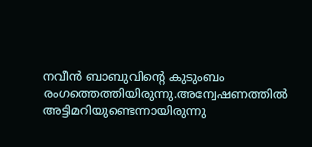നവീൻ ബാബുവിന്റെ കുടുംബം രംഗത്തെത്തിയിരുന്നു.അന്വേഷണത്തിൽ അട്ടിമറിയുണ്ടെന്നായിരുന്നു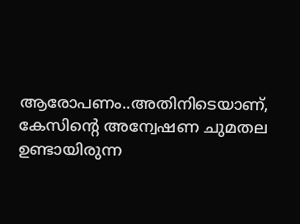ആരോപണം..അതിനിടെയാണ്, കേസിന്റെ അന്വേഷണ ചുമതല ഉണ്ടായിരുന്ന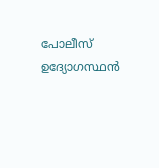പോലീസ് ഉദ്യോഗസ്ഥൻ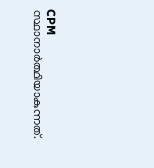CPM സ്ഥാനാർത്ഥിയാകുന്നത്.